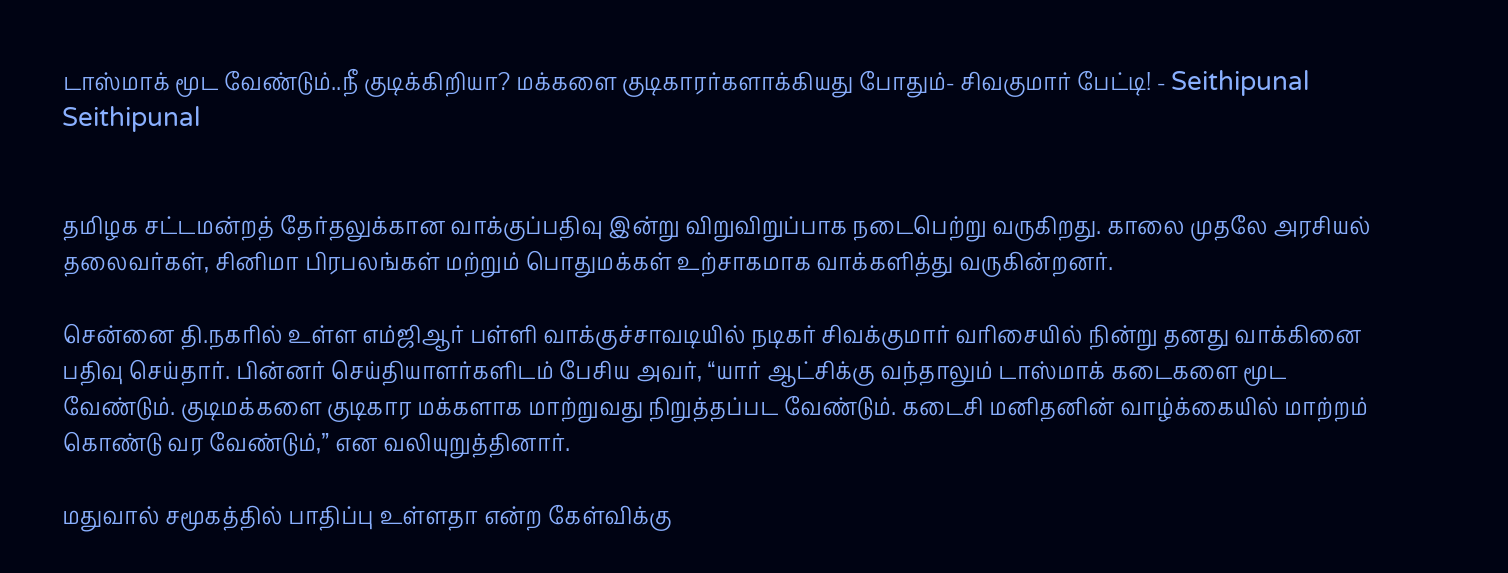டாஸ்மாக் மூட வேண்டும்..நீ குடிக்கிறியா? மக்களை குடிகாரர்களாக்கியது போதும்- சிவகுமார் பேட்டி! - Seithipunal
Seithipunal


தமிழக சட்டமன்றத் தேர்தலுக்கான வாக்குப்பதிவு இன்று விறுவிறுப்பாக நடைபெற்று வருகிறது. காலை முதலே அரசியல் தலைவர்கள், சினிமா பிரபலங்கள் மற்றும் பொதுமக்கள் உற்சாகமாக வாக்களித்து வருகின்றனர்.

சென்னை தி.நகரில் உள்ள எம்ஜிஆர் பள்ளி வாக்குச்சாவடியில் நடிகர் சிவக்குமார் வரிசையில் நின்று தனது வாக்கினை பதிவு செய்தார். பின்னர் செய்தியாளர்களிடம் பேசிய அவர், “யார் ஆட்சிக்கு வந்தாலும் டாஸ்மாக் கடைகளை மூட வேண்டும். குடிமக்களை குடிகார மக்களாக மாற்றுவது நிறுத்தப்பட வேண்டும். கடைசி மனிதனின் வாழ்க்கையில் மாற்றம் கொண்டு வர வேண்டும்,” என வலியுறுத்தினார்.

மதுவால் சமூகத்தில் பாதிப்பு உள்ளதா என்ற கேள்விக்கு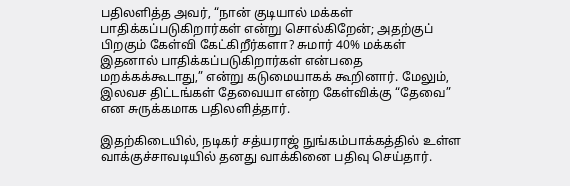பதிலளித்த அவர், “நான் குடியால் மக்கள் பாதிக்கப்படுகிறார்கள் என்று சொல்கிறேன்; அதற்குப் பிறகும் கேள்வி கேட்கிறீர்களா? சுமார் 40% மக்கள் இதனால் பாதிக்கப்படுகிறார்கள் என்பதை மறக்கக்கூடாது,” என்று கடுமையாகக் கூறினார். மேலும், இலவச திட்டங்கள் தேவையா என்ற கேள்விக்கு “தேவை” என சுருக்கமாக பதிலளித்தார்.

இதற்கிடையில், நடிகர் சத்யராஜ் நுங்கம்பாக்கத்தில் உள்ள வாக்குச்சாவடியில் தனது வாக்கினை பதிவு செய்தார்.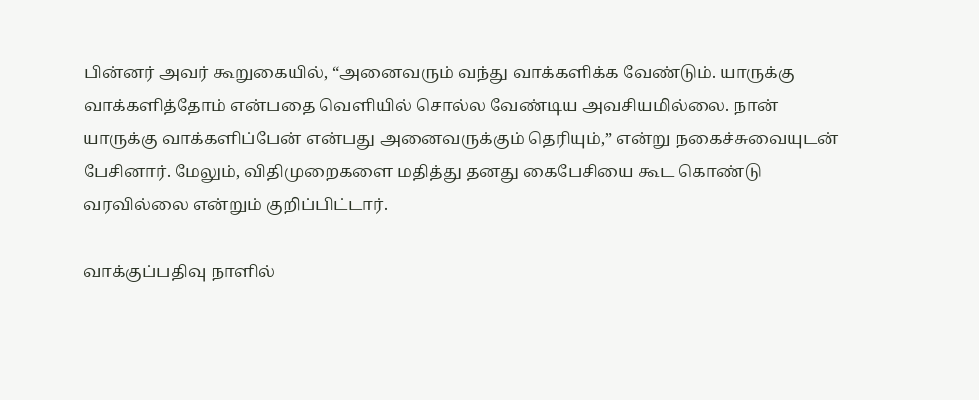பின்னர் அவர் கூறுகையில், “அனைவரும் வந்து வாக்களிக்க வேண்டும். யாருக்கு வாக்களித்தோம் என்பதை வெளியில் சொல்ல வேண்டிய அவசியமில்லை. நான் யாருக்கு வாக்களிப்பேன் என்பது அனைவருக்கும் தெரியும்,” என்று நகைச்சுவையுடன் பேசினார். மேலும், விதிமுறைகளை மதித்து தனது கைபேசியை கூட கொண்டு வரவில்லை என்றும் குறிப்பிட்டார்.

வாக்குப்பதிவு நாளில்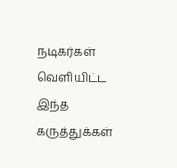நடிகர்கள் வெளியிட்ட இந்த கருத்துக்கள்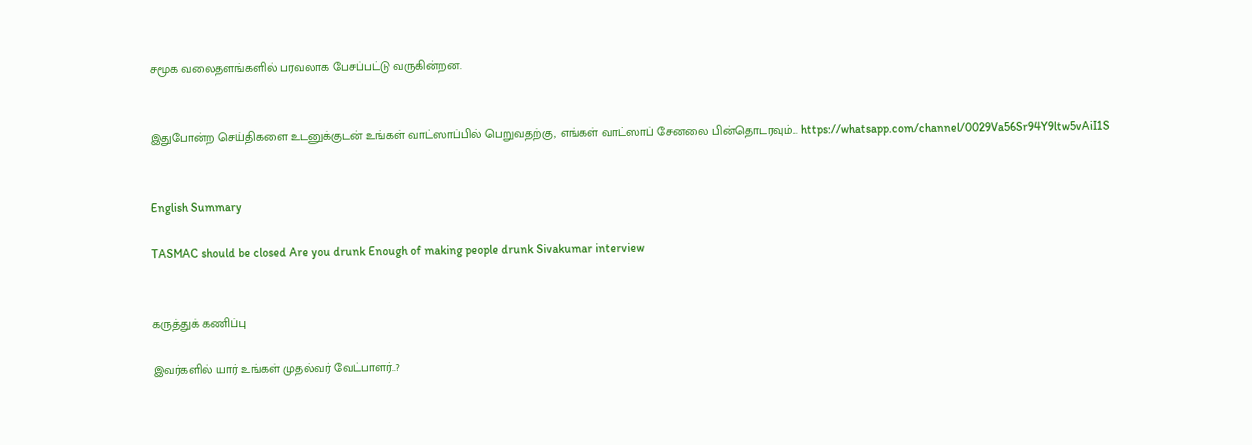சமூக வலைதளங்களில் பரவலாக பேசப்பட்டு வருகின்றன.


இதுபோன்ற செய்திகளை உடனுக்குடன் உங்கள் வாட்ஸாப்பில் பெறுவதற்கு, எங்கள் வாட்ஸாப் சேனலை பின்தொடரவும்... https://whatsapp.com/channel/0029Va56Sr94Y9ltw5vAiI1S


English Summary

TASMAC should be closed Are you drunk Enough of making people drunk Sivakumar interview


கருத்துக் கணிப்பு

இவர்களில் யார் உங்கள் முதல்வர் வேட்பாளர்..?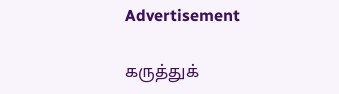Advertisement

கருத்துக்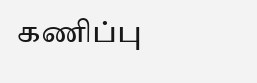கணிப்பு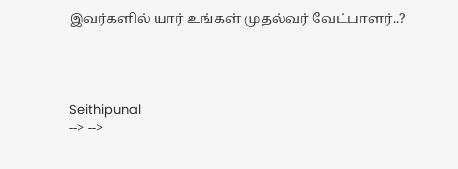இவர்களில் யார் உங்கள் முதல்வர் வேட்பாளர்..?




Seithipunal
--> -->